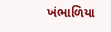ખંભાળિયા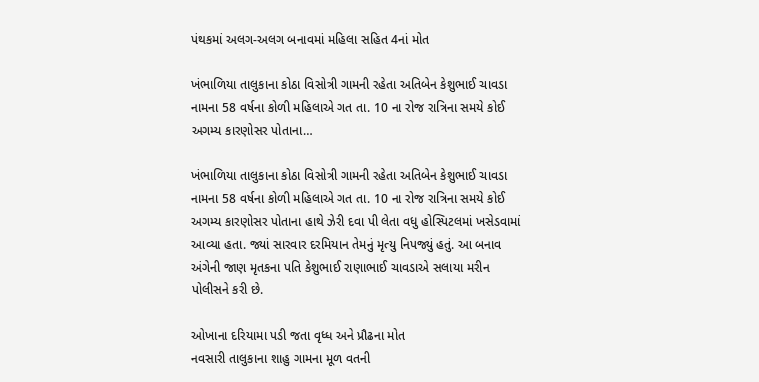પંથકમાં અલગ-અલગ બનાવમાં મહિલા સહિત 4નાં મોત

ખંભાળિયા તાલુકાના કોઠા વિસોત્રી ગામની રહેતા અતિબેન કેશુભાઈ ચાવડા નામના 58 વર્ષના કોળી મહિલાએ ગત તા. 10 ના રોજ રાત્રિના સમયે કોઈ અગમ્ય કારણોસર પોતાના…

ખંભાળિયા તાલુકાના કોઠા વિસોત્રી ગામની રહેતા અતિબેન કેશુભાઈ ચાવડા નામના 58 વર્ષના કોળી મહિલાએ ગત તા. 10 ના રોજ રાત્રિના સમયે કોઈ અગમ્ય કારણોસર પોતાના હાથે ઝેરી દવા પી લેતા વધુ હોસ્પિટલમાં ખસેડવામાં આવ્યા હતા. જ્યાં સારવાર દરમિયાન તેમનું મૃત્યુ નિપજ્યું હતું. આ બનાવ અંગેની જાણ મૃતકના પતિ કેશુભાઈ રાણાભાઈ ચાવડાએ સલાયા મરીન પોલીસને કરી છે.

ઓખાના દરિયામા પડી જતા વૃધ્ધ અને પ્રૌઢના મોત
નવસારી તાલુકાના શાહુ ગામના મૂળ વતની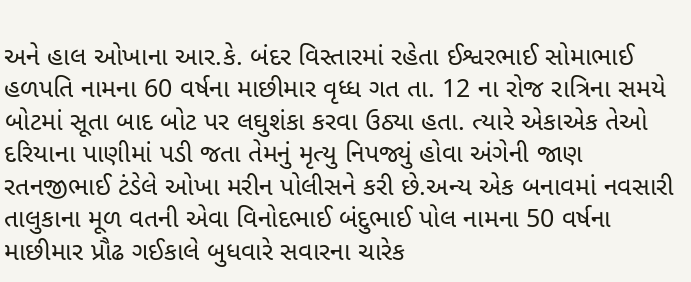અને હાલ ઓખાના આર.કે. બંદર વિસ્તારમાં રહેતા ઈશ્વરભાઈ સોમાભાઈ હળપતિ નામના 60 વર્ષના માછીમાર વૃધ્ધ ગત તા. 12 ના રોજ રાત્રિના સમયે બોટમાં સૂતા બાદ બોટ પર લઘુશંકા કરવા ઉઠ્યા હતા. ત્યારે એકાએક તેઓ દરિયાના પાણીમાં પડી જતા તેમનું મૃત્યુ નિપજ્યું હોવા અંગેની જાણ રતનજીભાઈ ટંડેલે ઓખા મરીન પોલીસને કરી છે.અન્ય એક બનાવમાં નવસારી તાલુકાના મૂળ વતની એવા વિનોદભાઈ બંદુભાઈ પોલ નામના 50 વર્ષના માછીમાર પ્રૌઢ ગઈકાલે બુધવારે સવારના ચારેક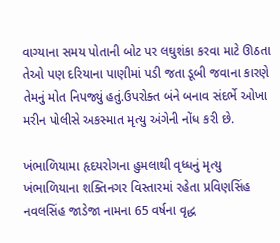વાગ્યાના સમય પોતાની બોટ પર લઘુશંકા કરવા માટે ઊઠતા તેઓ પણ દરિયાના પાણીમાં પડી જતા ડૂબી જવાના કારણે તેમનું મોત નિપજ્યું હતું.ઉપરોક્ત બંને બનાવ સંદર્ભે ઓખા મરીન પોલીસે અકસ્માત મૃત્યુ અંગેની નોંધ કરી છે.

ખંભાળિયામા હૃદયરોગના હુમલાથી વૃધ્ધનું મૃત્યુ
ખંભાળિયાના શક્તિનગર વિસ્તારમાં રહેતા પ્રવિણસિંહ નવલસિંહ જાડેજા નામના 65 વર્ષના વૃદ્ધ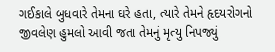ગઈકાલે બુધવારે તેમના ઘરે હતા, ત્યારે તેમને હૃદયરોગનો જીવલેણ હુમલો આવી જતા તેમનું મૃત્યુ નિપજ્યું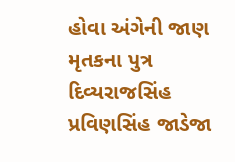હોવા અંગેની જાણ મૃતકના પુત્ર દિવ્યરાજસિંહ પ્રવિણસિંહ જાડેજા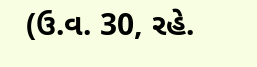(ઉ.વ. 30, રહે.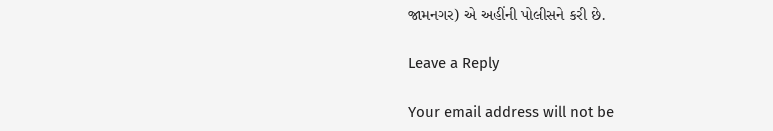જામનગર) એ અહીંની પોલીસને કરી છે.

Leave a Reply

Your email address will not be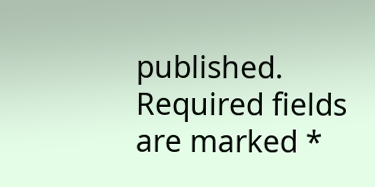published. Required fields are marked *